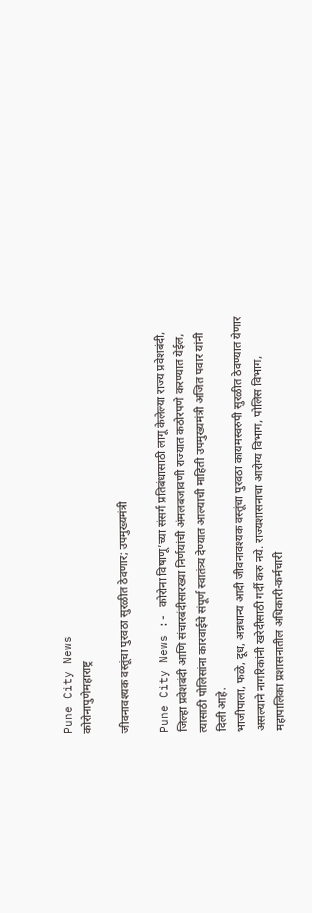Pune City News
कोरोनापुणेमहाराष्ट्र

जीवनावश्यक वस्तूंचा पुरवठा सुरळीत ठेवणार; उपमुख्यमंत्री

Pune City News :- कोरोना विषाणू’च्या संसर्ग प्रतिबंधासाठी लागू केलेल्या राज्य प्रवेशबंदी, जिल्हा प्रवेशबंदी आणि संचारबंदीसारख्या निर्णयांची अंमलबजावणी राज्यात कठोरपणे करण्यात येईल, त्यासाठी पोलिसांना कारवाईचे संपूर्ण स्वातंत्र्य देण्यात आल्याची माहिती उपमुख्यमंत्री अजित पवार यांनी दिली आहे.
भाजीपाला, फळे, दूध, अन्नधान्य आदी जीवनावश्यक वस्तूंचा पुरवठा कायमस्वरुपी सुरळीत ठेवण्यात येणार असल्याने नागरिकांनी खरेदीसाठी गर्दी करु नये. राज्यशासनाचा आरोग्य विभाग, पोलिस विभाग, महापालिका प्रशासनातील अधिकारी-कर्मचारी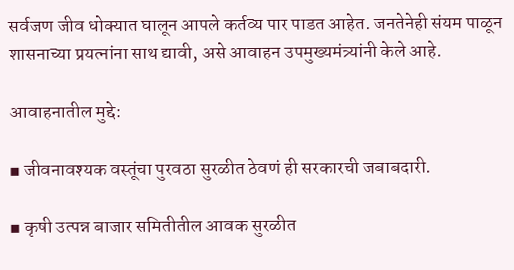सर्वजण जीव धोक्यात घालून आपले कर्तव्य पार पाडत आहेत. जनतेनेही संयम पाळून शासनाच्या प्रयत्नांना साथ द्यावी, असे आवाहन उपमुख्यमंत्र्यांनी केले आहे.

आवाहनातील मुद्दे:

▪ जीवनावश्यक वस्तूंचा पुरवठा सुरळीत ठेवणं ही सरकारची जबाबदारी.

▪ कृषी उत्पन्न बाजार समितीतील आवक सुरळीत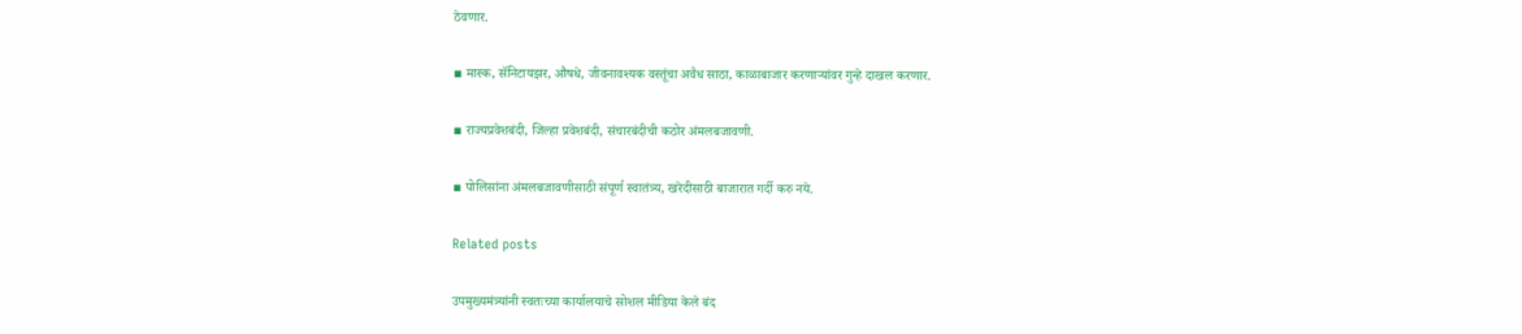ठेवणार.

▪ मास्क, सॅनिटायझर, औषधे, जीवनावश्यक वस्तूंचा अवैध साठा, काळाबाजार करणाऱ्यांवर गुन्हे दाखल करणार.

▪ राज्यप्रवेशबंदी, जिल्हा प्रवेशबंदी, संचारबंदीची कठोर अंमलबजावणी.

▪ पोलिसांना अंमलबजावणीसाठी संपूर्ण स्वातंत्र्य, खरेदीसाठी बाजारात गर्दी करु नये.

Related posts

उपमुख्यमंत्र्यांनी स्वतःच्या कार्यालयाचे सोशल मीडिया केले बंद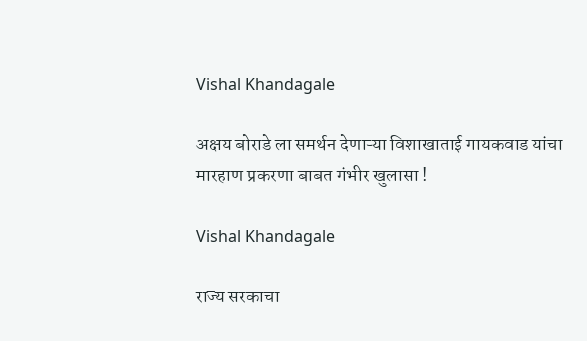Vishal Khandagale

अक्षय बोराडे ला समर्थन देणाऱ्या विशाखाताई गायकवाड यांचा मारहाण प्रकरणा बाबत गंभीर खुलासा !

Vishal Khandagale

राज्य सरकाचा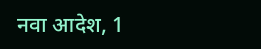नवा आदेश, 1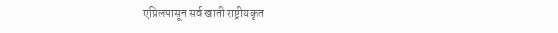एप्रिलपासून सर्व खाती राष्ट्रीयकृत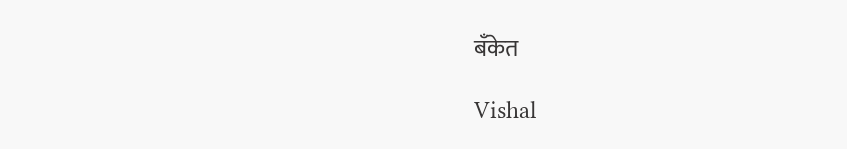बँकेत

Vishal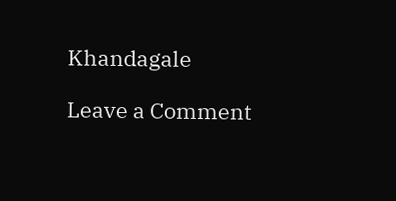Khandagale

Leave a Comment